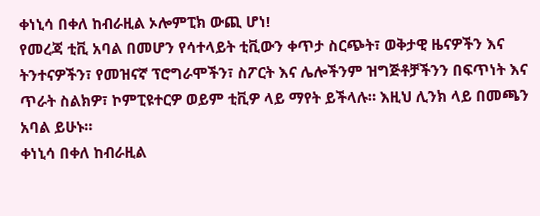ቀነኒሳ በቀለ ከብራዚል ኦሎምፒክ ውጪ ሆነ!
የመረጃ ቲቪ አባል በመሆን የሳተላይት ቲቪውን ቀጥታ ስርጭት፣ ወቅታዊ ዜናዎችን እና ትንተናዎችን፣ የመዝናኛ ፕሮግራሞችን፣ ስፖርት እና ሌሎችንም ዝግጅቶቻችንን በፍጥነት እና ጥራት ስልክዎ፣ ኮምፒዩተርዎ ወይም ቲቪዎ ላይ ማየት ይችላሉ። እዚህ ሊንክ ላይ በመጫን አባል ይሁኑ።
ቀነኒሳ በቀለ ከብራዚል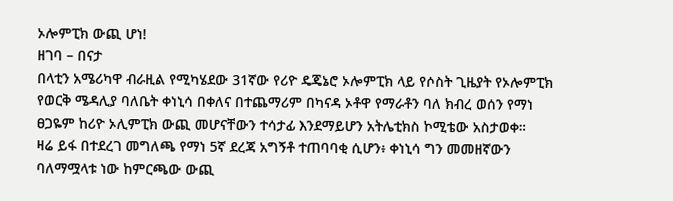ኦሎምፒክ ውጪ ሆነ!
ዘገባ – በናታ
በላቲን አሜሪካዋ ብራዚል የሚካሄደው 31ኛው የሪዮ ዴጄኔሮ ኦሎምፒክ ላይ የሶስት ጊዜያት የኦሎምፒክ የወርቅ ሜዳሊያ ባለቤት ቀነኒሳ በቀለና በተጨማሪም በካናዳ ኦቶዋ የማራቶን ባለ ክብረ ወሰን የማነ ፀጋዬም ከሪዮ ኦሊምፒክ ውጪ መሆናቸውን ተሳታፊ እንደማይሆን አትሌቲክስ ኮሚቴው አስታወቀ።
ዛሬ ይፋ በተደረገ መግለጫ የማነ 5ኛ ደረጃ አግኝቶ ተጠባባቂ ሲሆን፥ ቀነኒሳ ግን መመዘኛውን ባለማሟላቱ ነው ከምርጫው ውጪ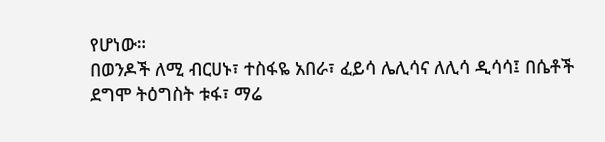የሆነው።
በወንዶች ለሚ ብርሀኑ፣ ተስፋዬ አበራ፣ ፈይሳ ሌሊሳና ለሊሳ ዲሳሳ፤ በሴቶች ደግሞ ትዕግስት ቱፋ፣ ማሬ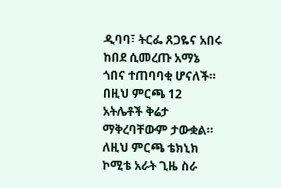ዲባባ፣ ትርፌ ጸጋዬና አበሩ ከበደ ሲመረጡ አማኔ ጎበና ተጠባባቂ ሆናለች። በዚህ ምርጫ 12 አትሌቶች ቅሬታ ማቅረባቸውም ታውቋል።
ለዚህ ምርጫ ቴክኒክ ኮሚቴ አራት ጊዜ ስራ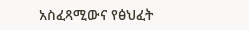አስፈጻሚውና የፅህፈት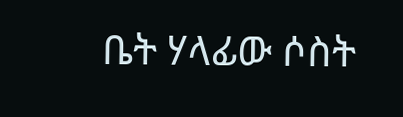ቤት ሃላፊው ሶስት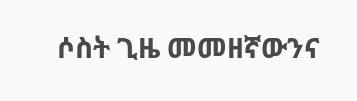ሶስት ጊዜ መመዘኛውንና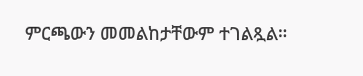ምርጫውን መመልከታቸውም ተገልጿል።